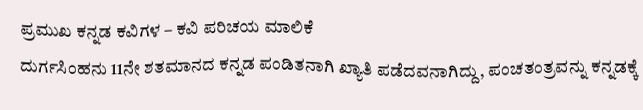ಪ್ರಮುಖ ಕನ್ನಡ ಕವಿಗಳ – ಕವಿ ಪರಿಚಯ ಮಾಲಿಕೆ
ದುರ್ಗಸಿಂಹನು 11ನೇ ಶತಮಾನದ ಕನ್ನಡ ಪಂಡಿತನಾಗಿ ಖ್ಯಾತಿ ಪಡೆದವನಾಗಿದ್ದು, ಪಂಚತಂತ್ರವನ್ನು ಕನ್ನಡಕ್ಕೆ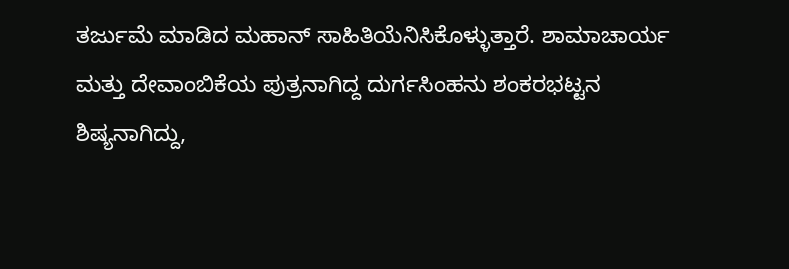ತರ್ಜುಮೆ ಮಾಡಿದ ಮಹಾನ್ ಸಾಹಿತಿಯೆನಿಸಿಕೊಳ್ಳುತ್ತಾರೆ. ಶಾಮಾಚಾರ್ಯ ಮತ್ತು ದೇವಾಂಬಿಕೆಯ ಪುತ್ರನಾಗಿದ್ದ ದುರ್ಗಸಿಂಹನು ಶಂಕರಭಟ್ಟನ ಶಿಷ್ಯನಾಗಿದ್ದು,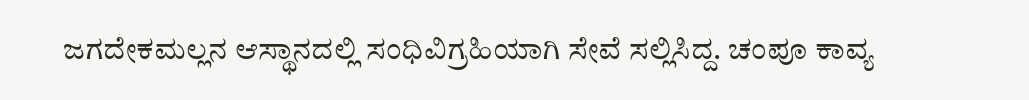ಜಗದೇಕಮಲ್ಲನ ಆಸ್ಥಾನದಲ್ಲಿ ಸಂಧಿವಿಗ್ರಹಿಯಾಗಿ ಸೇವೆ ಸಲ್ಲಿಸಿದ್ದ. ಚಂಪೂ ಕಾವ್ಯ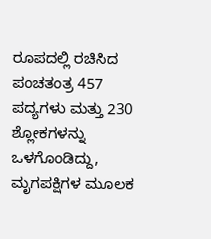ರೂಪದಲ್ಲಿ ರಚಿಸಿದ ಪಂಚತಂತ್ರ 457 ಪದ್ಯಗಳು ಮತ್ತು 230 ಶ್ಲೋಕಗಳನ್ನು ಒಳಗೊಂಡಿದ್ದು, ಮೃಗಪಕ್ಷಿಗಳ ಮೂಲಕ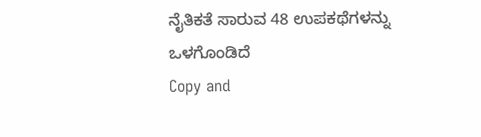ನೈತಿಕತೆ ಸಾರುವ 48 ಉಪಕಥೆಗಳನ್ನು ಒಳಗೊಂಡಿದೆ
Copy and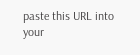paste this URL into your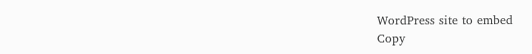WordPress site to embed
Copy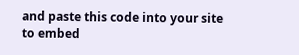and paste this code into your site to embed